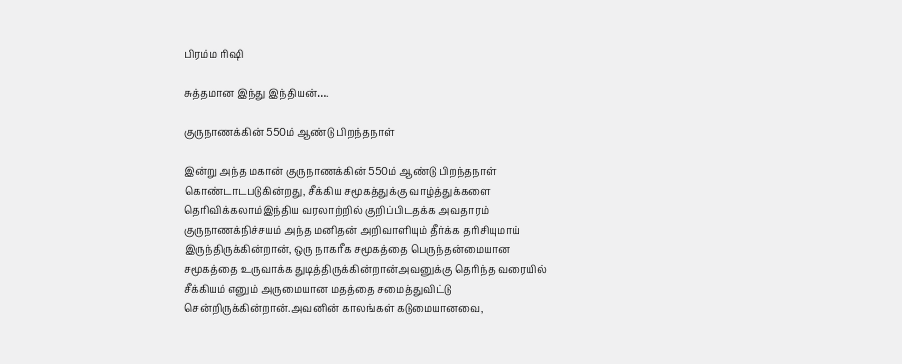பிரம்ம ரிஷி

சுத்தமான இந்து இந்தியன்….

குருநாணக்கின் 550ம் ஆண்டு பிறந்தநாள்

இன்று அந்த மகான் குருநாணக்கின் 550ம் ஆண்டு பிறந்தநாள் கொண்டாடபடுகின்றது, சீக்கிய சமூகத்துக்கு வாழ்த்துக்களை தெரிவிக்கலாம்இந்திய வரலாற்றில் குறிப்பிடதக்க அவதாரம் குருநாணக்நிச்சயம் அந்த மனிதன் அறிவாளியும் தீர்க்க தரிசியுமாய் இருந்திருக்கின்றான், ஒரு நாகரீக சமூகத்தை பெருந்தன்மையான சமூகத்தை உருவாக்க துடித்திருக்கின்றான்அவனுக்கு தெரிந்த வரையில் சீக்கியம் எனும் அருமையான மதத்தை சமைத்துவிட்டு சென்றிருக்கின்றான்.அவனின் காலங்கள் கடுமையானவை,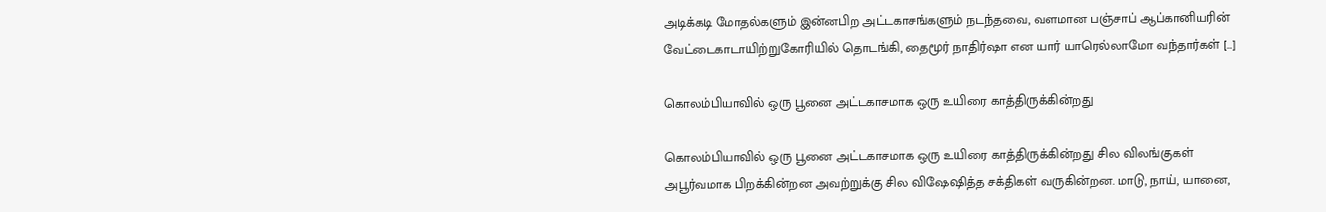அடிக்கடி மோதல்களும் இன்னபிற அட்டகாசங்களும் நடந்தவை, வளமான பஞ்சாப் ஆப்கானியரின் வேட்டைகாடாயிற்றுகோரியில் தொடங்கி, தைமூர் நாதிர்ஷா என யார் யாரெல்லாமோ வந்தார்கள் […]

கொலம்பியாவில் ஒரு பூனை அட்டகாசமாக ஒரு உயிரை காத்திருக்கின்றது

கொலம்பியாவில் ஒரு பூனை அட்டகாசமாக ஒரு உயிரை காத்திருக்கின்றது சில விலங்குகள் அபூர்வமாக பிறக்கின்றன அவற்றுக்கு சில விஷேஷித்த சக்திகள் வருகின்றன. மாடு, நாய், யானை,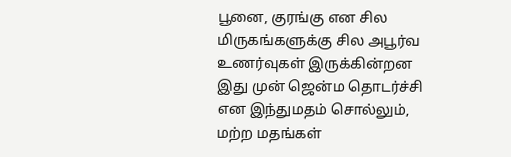பூனை, குரங்கு என சில மிருகங்களுக்கு சில அபூர்வ உணர்வுகள் இருக்கின்றன‌ இது முன் ஜென்ம தொடர்ச்சி என இந்துமதம் சொல்லும், மற்ற மதங்கள்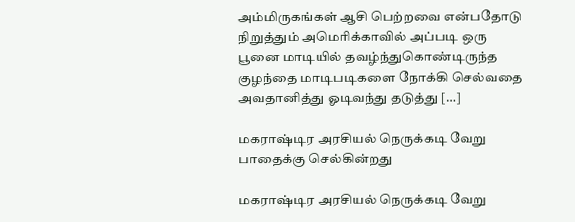அம்மிருகங்கள் ஆசி பெற்றவை என்பதோடு நிறுத்தும் அமெரிக்காவில் அப்படி ஒரு பூனை மாடியில் தவழ்ந்துகொண்டிருந்த குழந்தை மாடிபடிகளை நோக்கி செல்வதை அவதானித்து ஓடிவந்து தடுத்து […]

மகராஷ்டிர அரசியல் நெருக்கடி வேறு பாதைக்கு செல்கின்றது

மகராஷ்டிர அரசியல் நெருக்கடி வேறு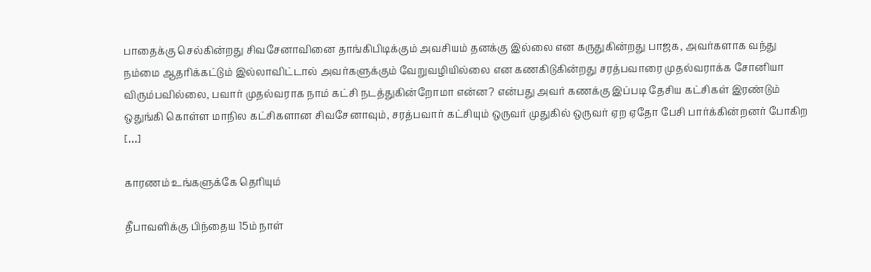பாதைக்கு செல்கின்றது சிவசேனாவினை தாங்கிபிடிக்கும் அவசியம் தனக்கு இல்லை என கருதுகின்றது பாஜக, அவர்களாக வந்து நம்மை ஆதரிக்கட்டும் இல்லாவிட்டால் அவர்களுக்கும் வேறுவழியில்லை என கணகிடுகின்றது சரத்பவாரை முதல்வராக்க சோனியா விரும்பவில்லை, பவார் முதல்வராக நாம் கட்சி நடத்துகின்றோமா என்ன? என்பது அவர் கணக்கு இப்படி தேசிய கட்சிகள் இரண்டும் ஒதுங்கி கொள்ள மாநில கட்சிகளான சிவசேனாவும், சரத்பவார் கட்சியும் ஒருவர் முதுகில் ஒருவர் ஏற ஏதோ பேசி பார்க்கின்றனர் போகிற […]

காரணம் உங்களுக்கே தெரியும்

தீபாவளிக்கு பிந்தைய 15ம் நாள்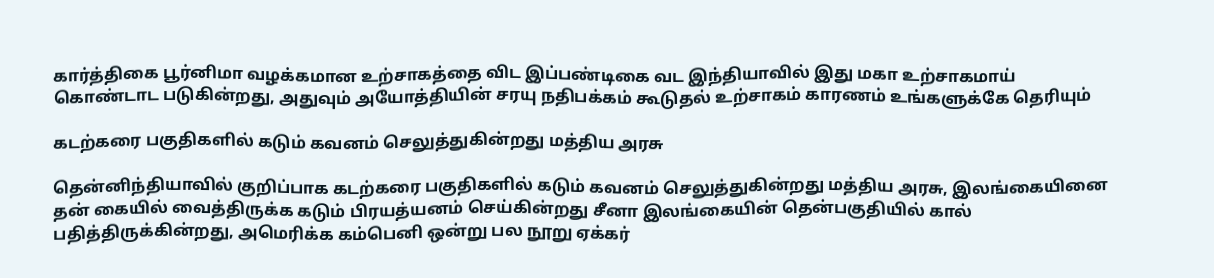கார்த்திகை பூர்னிமா வழக்கமான உற்சாகத்தை விட இப்பண்டிகை வட இந்தியாவில் இது மகா உற்சாகமாய் கொண்டாட படுகின்றது, அதுவும் அயோத்தியின் சரயு நதிபக்கம் கூடுதல் உற்சாகம் காரணம் உங்களுக்கே தெரியும்

கடற்கரை பகுதிகளில் கடும் கவனம் செலுத்துகின்றது மத்திய அரசு

தென்னிந்தியாவில் குறிப்பாக கடற்கரை பகுதிகளில் கடும் கவனம் செலுத்துகின்றது மத்திய அரசு, இலங்கையினை தன் கையில் வைத்திருக்க கடும் பிரயத்யனம் செய்கின்றது சீனா இலங்கையின் தென்பகுதியில் கால் பதித்திருக்கின்றது, அமெரிக்க கம்பெனி ஒன்று பல நூறு ஏக்கர்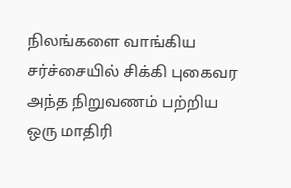நிலங்களை வாங்கிய சர்ச்சையில் சிக்கி புகைவர அந்த நிறுவணம் பற்றிய ஒரு மாதிரி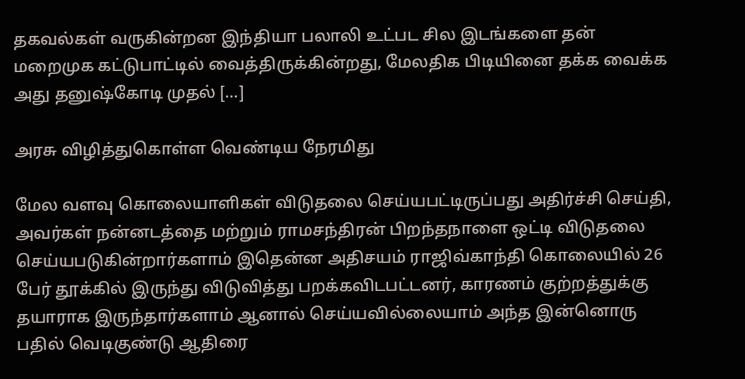தகவல்கள் வருகின்றன‌ இந்தியா பலாலி உட்பட சில இடங்களை தன் மறைமுக கட்டுபாட்டில் வைத்திருக்கின்றது, மேலதிக பிடியினை தக்க வைக்க அது தனுஷ்கோடி முதல் […]

அரசு விழித்துகொள்ள வெண்டிய நேரமிது

மேல வளவு கொலையாளிகள் விடுதலை செய்யபட்டிருப்பது அதிர்ச்சி செய்தி, அவர்கள் நன்னடத்தை மற்றும் ராமசந்திரன் பிறந்தநாளை ஒட்டி விடுதலை செய்யபடுகின்றார்களாம் இதென்ன அதிசயம் ராஜிவ்காந்தி கொலையில் 26 பேர் தூக்கில் இருந்து விடுவித்து பறக்கவிடபட்டனர், காரணம் குற்றத்துக்கு தயாராக இருந்தார்களாம் ஆனால் செய்யவில்லையாம் அந்த இன்னொரு பதில் வெடிகுண்டு ஆதிரை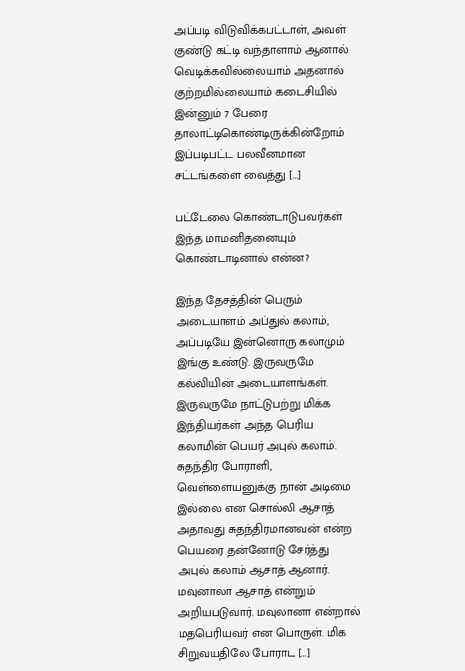அப்படி விடுவிக்கபட்டாள், அவள் குண்டு கட்டி வந்தாளாம் ஆனால் வெடிக்கவில்லையாம் அதனால் குற்றமில்லையாம் கடைசியில் இன்னும் 7 பேரை தாலாட்டிகொண்டிருக்கின்றோம் இப்படிபட்ட பலவீனமான சட்டங்களை வைத்து […]

பட்டேலை கொண்டாடுபவர்கள் இந்த மாமனிதனையும் கொண்டாடினால் என்ன?

இந்த தேசத்தின் பெரும் அடையாளம் அப்துல் கலாம், அப்படியே இன்னொரு கலாமும் இங்கு உண்டு. இருவருமே கல்வியின் அடையாளங்கள். இருவருமே நாட்டுபற்று மிக்க இந்தியர்கள் அந்த பெரிய கலாமின் பெயர் அபுல் கலாம். சுதந்திர போராளி, வெள்ளையனுக்கு நான் அடிமை இல்லை என சொல்லி ஆசாத் அதாவது சுதந்திரமானவன் என்ற பெயரை தன்னோடு சேர்த்து அபுல் கலாம் ஆசாத் ஆனார். மவுனாலா ஆசாத் என்றும் அறியபடுவார். மவுலானா என்றால் மதபெரியவர் என பொருள். மிக சிறுவயதிலே போராட […]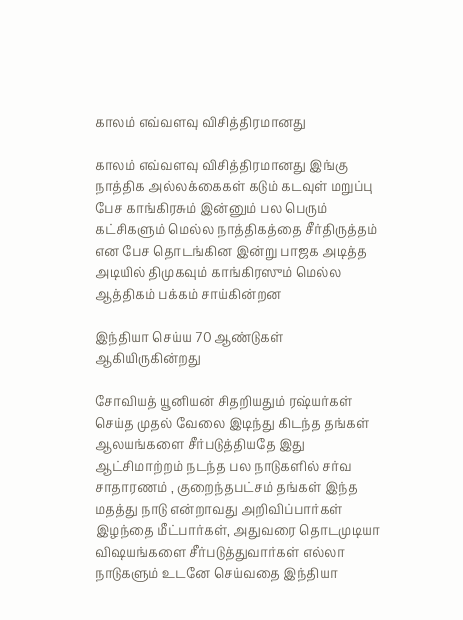காலம் எவ்வளவு விசித்திரமானது

காலம் எவ்வளவு விசித்திரமானது இங்கு நாத்திக அல்லக்கைகள் கடும் கடவுள் மறுப்பு பேச காங்கிரசும் இன்னும் பல பெரும் கட்சிகளும் மெல்ல நாத்திகத்தை சீர்திருத்தம் என பேச தொடங்கின‌ இன்று பாஜக அடித்த அடியில் திமுகவும் காங்கிரஸும் மெல்ல ஆத்திகம் பக்கம் சாய்கின்றன

இந்தியா செய்ய 70 ஆண்டுகள் ஆகியிருகின்றது

சோவியத் யூனியன் சிதறியதும் ரஷ்யர்கள் செய்த முதல் வேலை இடிந்து கிடந்த தங்கள் ஆலயங்களை சீர்படுத்தியதே இது ஆட்சிமாற்றம் நடந்த பல நாடுகளில் சர்வ சாதாரணம் , குறைந்தபட்சம் தங்கள் இந்த மதத்து நாடு என்றாவது அறிவிப்பார்கள் இழந்தை மீட்பார்கள், அதுவரை தொடமுடியா விஷயங்களை சீர்படுத்துவார்கள் எல்லா நாடுகளும் உடனே செய்வதை இந்தியா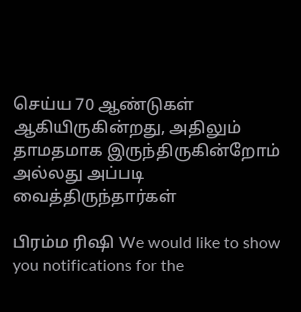செய்ய 70 ஆண்டுகள் ஆகியிருகின்றது, அதிலும் தாமதமாக இருந்திருகின்றோம் அல்லது அப்படி வைத்திருந்தார்கள்

பிரம்ம ரிஷி We would like to show you notifications for the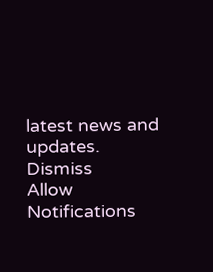latest news and updates.
Dismiss
Allow Notifications